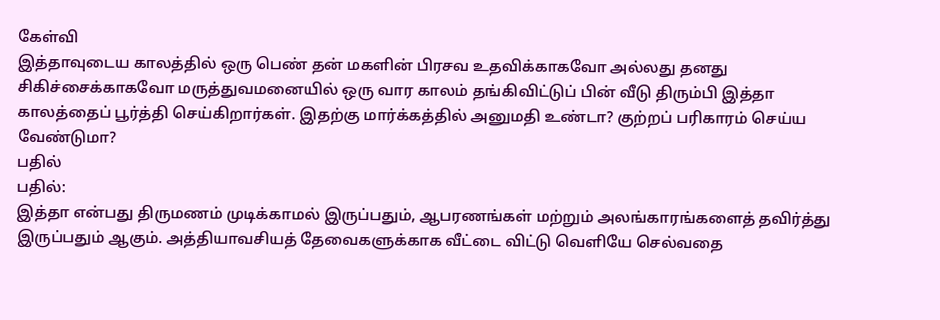கேள்வி
இத்தாவுடைய காலத்தில் ஒரு பெண் தன் மகளின் பிரசவ உதவிக்காகவோ அல்லது தனது சிகிச்சைக்காகவோ மருத்துவமனையில் ஒரு வார காலம் தங்கிவிட்டுப் பின் வீடு திரும்பி இத்தா காலத்தைப் பூர்த்தி செய்கிறார்கள். இதற்கு மார்க்கத்தில் அனுமதி உண்டா? குற்றப் பரிகாரம் செய்ய வேண்டுமா?
பதில்
பதில்:
இத்தா என்பது திருமணம் முடிக்காமல் இருப்பதும், ஆபரணங்கள் மற்றும் அலங்காரங்களைத் தவிர்த்து இருப்பதும் ஆகும். அத்தியாவசியத் தேவைகளுக்காக வீட்டை விட்டு வெளியே செல்வதை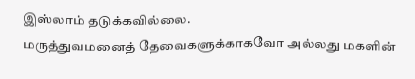இஸ்லாம் தடுக்கவில்லை.
மருத்துவமனைத் தேவைகளுக்காகவோ அல்லது மகளின்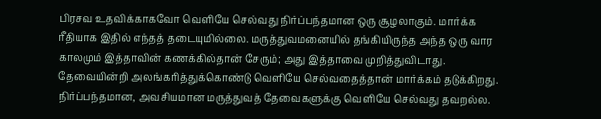பிரசவ உதவிக்காகவோ வெளியே செல்வது நிர்ப்பந்தமான ஒரு சூழலாகும். மார்க்க ரீதியாக இதில் எந்தத் தடையுமில்லை. மருத்துவமனையில் தங்கியிருந்த அந்த ஒரு வார காலமும் இத்தாவின் கணக்கில்தான் சேரும்; அது இத்தாவை முறித்துவிடாது.
தேவையின்றி அலங்கரித்துக்கொண்டு வெளியே செல்வதைத்தான் மார்க்கம் தடுக்கிறது. நிர்ப்பந்தமான, அவசியமான மருத்துவத் தேவைகளுக்கு வெளியே செல்வது தவறல்ல.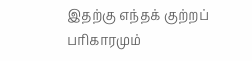இதற்கு எந்தக் குற்றப் பரிகாரமும்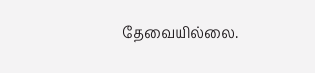தேவையில்லை.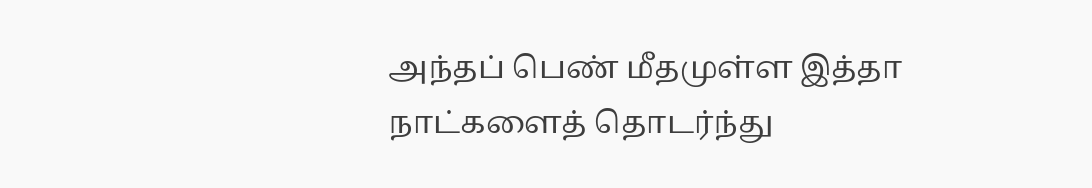அந்தப் பெண் மீதமுள்ள இத்தா நாட்களைத் தொடர்ந்து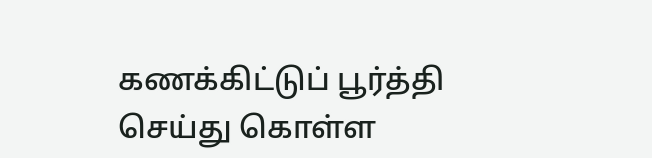கணக்கிட்டுப் பூர்த்தி செய்து கொள்ள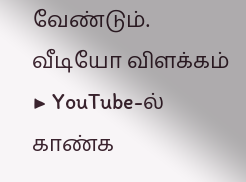வேண்டும்.
வீடியோ விளக்கம்
▶ YouTube-ல் காண்க